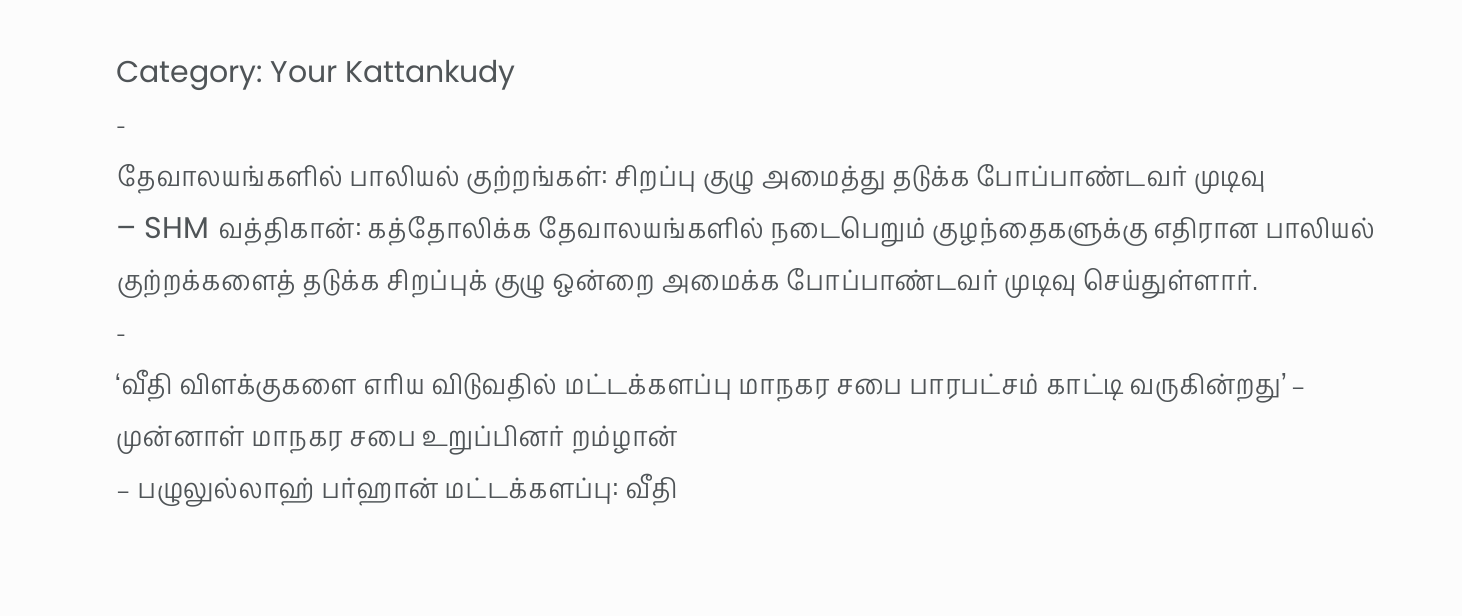Category: Your Kattankudy
-
தேவாலயங்களில் பாலியல் குற்றங்கள்: சிறப்பு குழு அமைத்து தடுக்க போப்பாண்டவர் முடிவு
– SHM வத்திகான்: கத்தோலிக்க தேவாலயங்களில் நடைபெறும் குழந்தைகளுக்கு எதிரான பாலியல் குற்றக்களைத் தடுக்க சிறப்புக் குழு ஒன்றை அமைக்க போப்பாண்டவர் முடிவு செய்துள்ளார்.
-
‘வீதி விளக்குகளை எரிய விடுவதில் மட்டக்களப்பு மாநகர சபை பாரபட்சம் காட்டி வருகின்றது’ – முன்னாள் மாநகர சபை உறுப்பினர் றம்ழான்
– பழுலுல்லாஹ் பர்ஹான் மட்டக்களப்பு: வீதி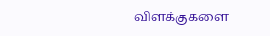விளக்குகளை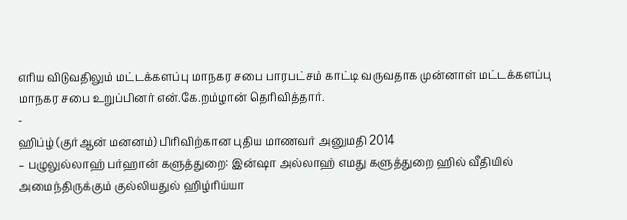எரிய விடுவதிலும் மட்டக்களப்பு மாநகர சபை பாரபட்சம் காட்டி வருவதாக முன்னாள் மட்டக்களப்பு மாநகர சபை உறுப்பினர் என்.கே.றம்ழான் தெரிவித்தார்.
-
ஹிப்ழ் (குர்ஆன் மனனம்) பிரிவிற்கான புதிய மாணவர் அனுமதி 2014
– பழுலுல்லாஹ் பர்ஹான் களுத்துறை: இன்ஷா அல்லாஹ் எமது களுத்துறை ஹில் வீதியில் அமைந்திருக்கும் குல்லியதுல் ஹிழ்ரிய்யா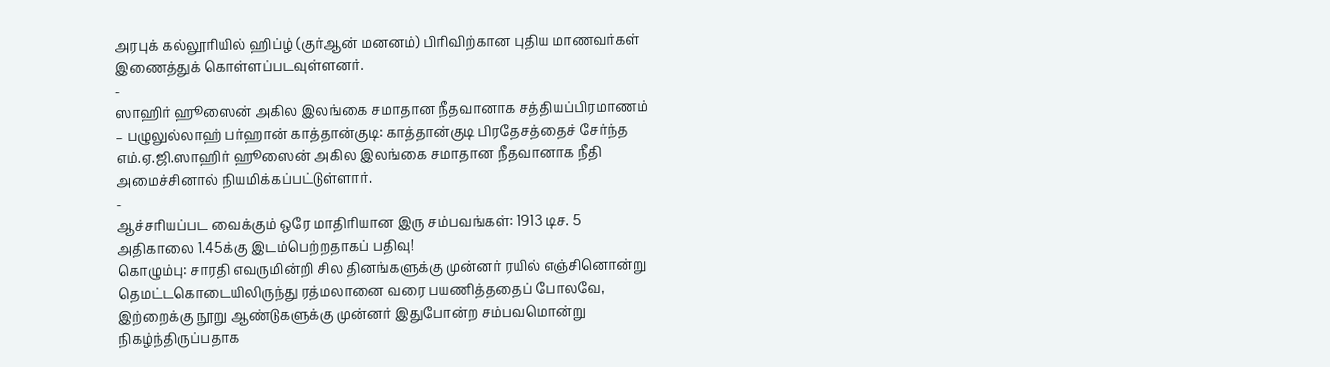அரபுக் கல்லூரியில் ஹிப்ழ் (குர்ஆன் மனனம்) பிரிவிற்கான புதிய மாணவர்கள் இணைத்துக் கொள்ளப்படவுள்ளனர்.
-
ஸாஹிர் ஹூஸைன் அகில இலங்கை சமாதான நீதவானாக சத்தியப்பிரமாணம்
– பழுலுல்லாஹ் பர்ஹான் காத்தான்குடி: காத்தான்குடி பிரதேசத்தைச் சேர்ந்த எம்.ஏ.ஜி.ஸாஹிர் ஹூஸைன் அகில இலங்கை சமாதான நீதவானாக நீதி அமைச்சினால் நியமிக்கப்பட்டுள்ளார்.
-
ஆச்சரியப்பட வைக்கும் ஒரே மாதிரியான இரு சம்பவங்கள்: 1913 டிச. 5 அதிகாலை 1.45க்கு இடம்பெற்றதாகப் பதிவு!
கொழும்பு: சாரதி எவருமின்றி சில தினங்களுக்கு முன்னர் ரயில் எஞ்சினொன்று தெமட்டகொடையிலிருந்து ரத்மலானை வரை பயணித்ததைப் போலவே, இற்றைக்கு நூறு ஆண்டுகளுக்கு முன்னர் இதுபோன்ற சம்பவமொன்று நிகழ்ந்திருப்பதாக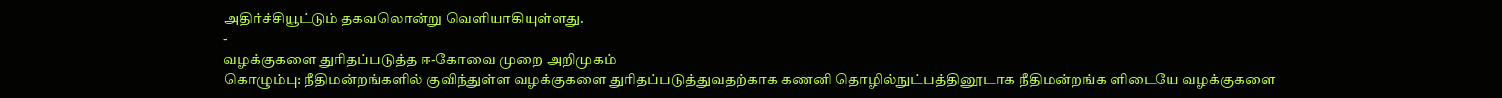அதிர்ச்சியூட்டும் தகவலொன்று வெளியாகியுள்ளது.
-
வழக்குகளை துரிதப்படுத்த ஈ-கோவை முறை அறிமுகம்
கொழும்பு: நீதிமன்றங்களில் குவிந்துள்ள வழக்குகளை துரிதப்படுத்துவதற்காக கணனி தொழில்நுட்பத்தினூடாக நீதிமன்றங்க ளிடையே வழக்குகளை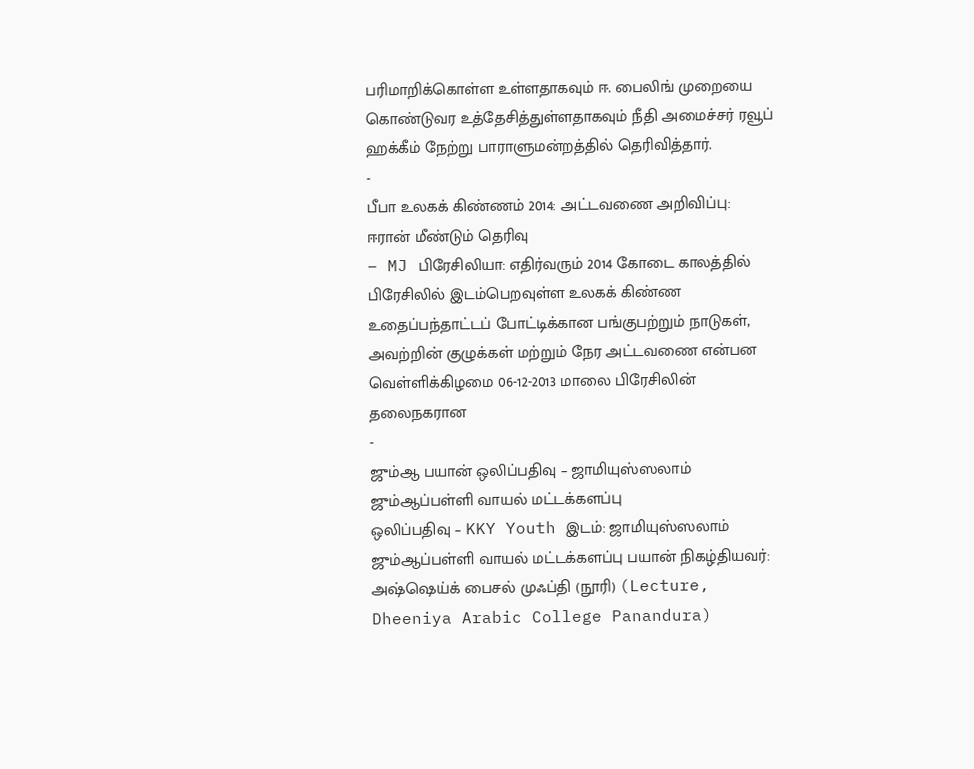பரிமாறிக்கொள்ள உள்ளதாகவும் ஈ. பைலிங் முறையை கொண்டுவர உத்தேசித்துள்ளதாகவும் நீதி அமைச்சர் ரவூப் ஹக்கீம் நேற்று பாராளுமன்றத்தில் தெரிவித்தார்.
-
பீபா உலகக் கிண்ணம் 2014: அட்டவணை அறிவிப்பு: ஈரான் மீண்டும் தெரிவு
– MJ பிரேசிலியா: எதிர்வரும் 2014 கோடை காலத்தில் பிரேசிலில் இடம்பெறவுள்ள உலகக் கிண்ண உதைப்பந்தாட்டப் போட்டிக்கான பங்குபற்றும் நாடுகள், அவற்றின் குழுக்கள் மற்றும் நேர அட்டவணை என்பன வெள்ளிக்கிழமை 06-12-2013 மாலை பிரேசிலின் தலைநகரான
-
ஜும்ஆ பயான் ஒலிப்பதிவு – ஜாமியுஸ்ஸலாம் ஜும்ஆப்பள்ளி வாயல் மட்டக்களப்பு
ஒலிப்பதிவு – KKY Youth இடம்: ஜாமியுஸ்ஸலாம் ஜும்ஆப்பள்ளி வாயல் மட்டக்களப்பு பயான் நிகழ்தியவர்: அஷ்ஷெய்க் பைசல் முஃப்தி (நூரி) (Lecture, Dheeniya Arabic College Panandura)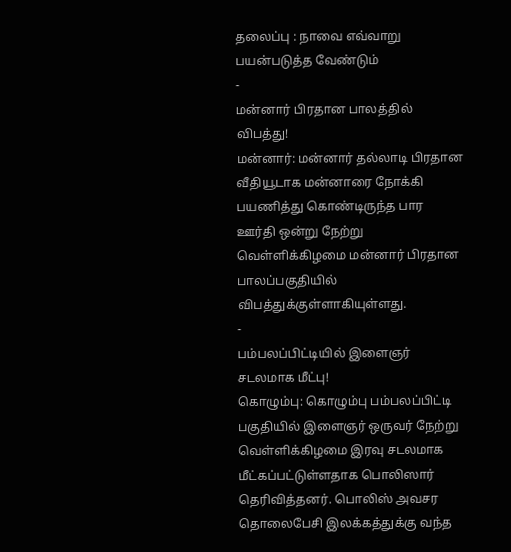தலைப்பு : நாவை எவ்வாறு பயன்படுத்த வேண்டும்
-
மன்னார் பிரதான பாலத்தில் விபத்து!
மன்னார்: மன்னார் தல்லாடி பிரதான வீதியூடாக மன்னாரை நோக்கி பயணித்து கொண்டிருந்த பார ஊர்தி ஒன்று நேற்று வெள்ளிக்கிழமை மன்னார் பிரதான பாலப்பகுதியில் விபத்துக்குள்ளாகியுள்ளது.
-
பம்பலப்பிட்டியில் இளைஞர் சடலமாக மீட்பு!
கொழும்பு: கொழும்பு பம்பலப்பிட்டி பகுதியில் இளைஞர் ஒருவர் நேற்று வெள்ளிக்கிழமை இரவு சடலமாக மீட்கப்பட்டுள்ளதாக பொலிஸார் தெரிவித்தனர். பொலிஸ் அவசர தொலைபேசி இலக்கத்துக்கு வந்த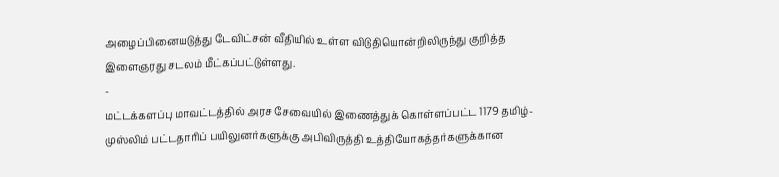அழைப்பினையடுத்து டேவிட்சன் வீதியில் உள்ள விடுதியொன்றிலிருந்து குறித்த இளைஞரது சடலம் மீட்கப்பட்டுள்ளது.
-
மட்டக்களப்பு மாவட்டத்தில் அரச சேவையில் இணைத்துக் கொள்ளப்பட்ட 1179 தமிழ்-முஸ்லிம் பட்டதாரிப் பயிலுனர்களுக்கு அபிவிருத்தி உத்தியோகத்தர்களுக்கான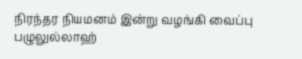நிரந்தர நியமனம் இன்று வழங்கி வைப்பு
பழுலுல்லாஹ்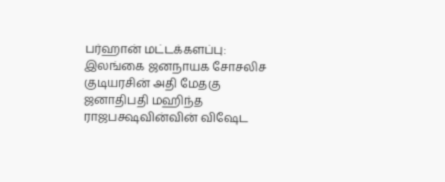பர்ஹான் மட்டக்களப்பு: இலங்கை ஜனநாயக சோசலிச குடியரசின் அதி மேதகு ஜனாதிபதி மஹிந்த ராஜபக்ஷவின்வின் விஷேட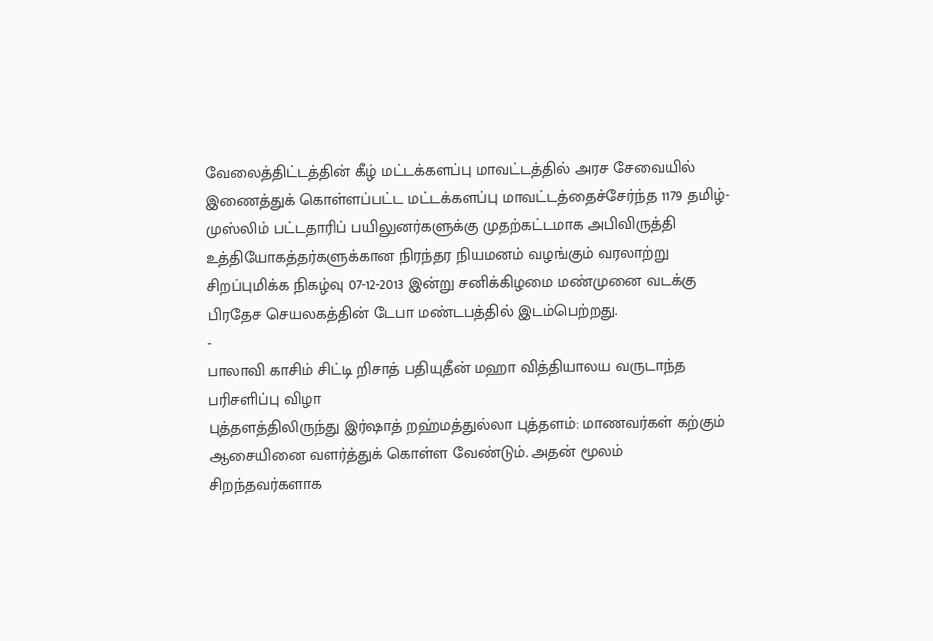வேலைத்திட்டத்தின் கீழ் மட்டக்களப்பு மாவட்டத்தில் அரச சேவையில் இணைத்துக் கொள்ளப்பட்ட மட்டக்களப்பு மாவட்டத்தைச்சேர்ந்த 1179 தமிழ்-முஸ்லிம் பட்டதாரிப் பயிலுனர்களுக்கு முதற்கட்டமாக அபிவிருத்தி உத்தியோகத்தர்களுக்கான நிரந்தர நியமனம் வழங்கும் வரலாற்று சிறப்புமிக்க நிகழ்வு 07-12-2013 இன்று சனிக்கிழமை மண்முனை வடக்கு பிரதேச செயலகத்தின் டேபா மண்டபத்தில் இடம்பெற்றது.
-
பாலாவி காசிம் சிட்டி றிசாத் பதியுதீன் மஹா வித்தியாலய வருடாந்த பரிசளிப்பு விழா
புத்தளத்திலிருந்து இர்ஷாத் றஹ்மத்துல்லா புத்தளம்: மாணவர்கள் கற்கும் ஆசையினை வளர்த்துக் கொள்ள வேண்டும். அதன் மூலம் சிறந்தவர்களாக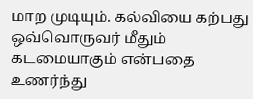மாற முடியும். கல்வியை கற்பது ஒவ்வொருவர் மீதும் கடமையாகும் என்பதை உணர்ந்து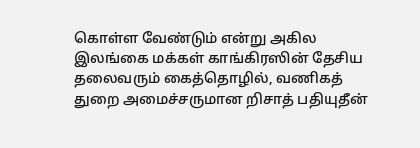கொள்ள வேண்டும் என்று அகில இலங்கை மக்கள் காங்கிரஸின் தேசிய தலைவரும் கைத்தொழில், வணிகத் துறை அமைச்சருமான றிசாத் பதியுதீன்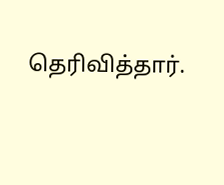தெரிவித்தார்.